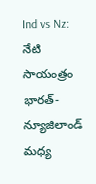Ind vs Nz: నేటి సాయంత్రం భారత్-న్యూజిలాండ్ మధ్య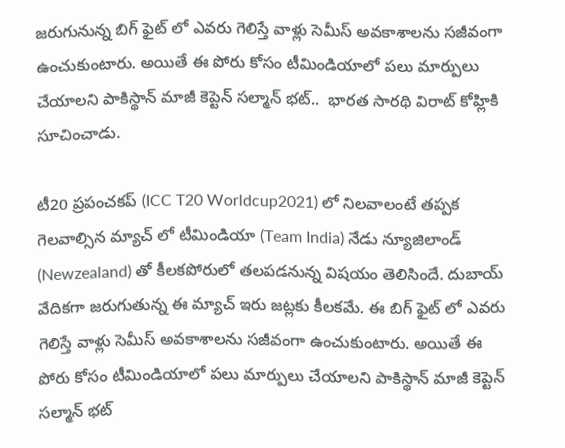జరుగునున్న బిగ్ ఫైట్ లో ఎవరు గెలిస్తే వాళ్లు సెమీస్ అవకాశాలను సజీవంగా ఉంచుకుంటారు. అయితే ఈ పోరు కోసం టీమిండియాలో పలు మార్పులు చేయాలని పాకిస్థాన్ మాజీ కెప్టెన్ సల్మాన్ భట్..  భారత సారథి విరాట్ కోహ్లికి సూచించాడు.

టీ20 ప్రపంచకప్ (ICC T20 Worldcup2021) లో నిలవాలంటే తప్పక గెలవాల్సిన మ్యాచ్ లో టీమిండియా (Team India) నేడు న్యూజిలాండ్ (Newzealand) తో కీలకపోరులో తలపడనున్న విషయం తెలిసిందే. దుబాయ్ వేదికగా జరుగుతున్న ఈ మ్యాచ్ ఇరు జట్లకు కీలకమే. ఈ బిగ్ ఫైట్ లో ఎవరు గెలిస్తే వాళ్లు సెమీస్ అవకాశాలను సజీవంగా ఉంచుకుంటారు. అయితే ఈ పోరు కోసం టీమిండియాలో పలు మార్పులు చేయాలని పాకిస్థాన్ మాజీ కెప్టెన్ సల్మాన్ భట్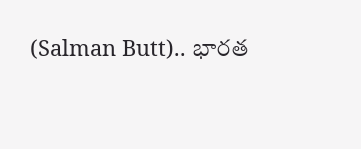(Salman Butt).. భారత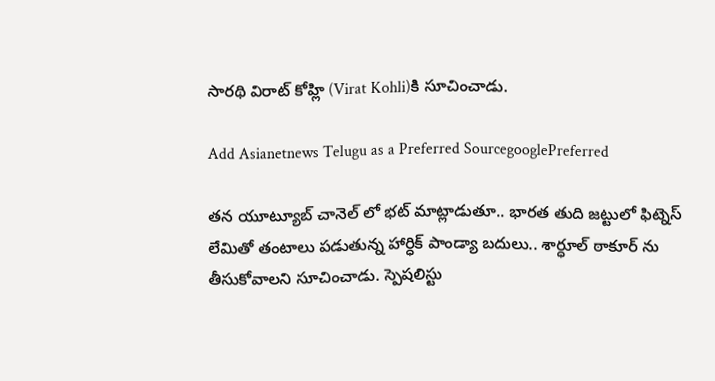సారథి విరాట్ కోహ్లి (Virat Kohli)కి సూచించాడు.

Add Asianetnews Telugu as a Preferred SourcegooglePreferred

తన యూట్యూబ్ చానెల్ లో భట్ మాట్లాడుతూ.. భారత తుది జట్టులో ఫిట్నెస్ లేమితో తంటాలు పడుతున్న హార్ధిక్ పాండ్యా బదులు.. శార్ధూల్ ఠాకూర్ ను తీసుకోవాలని సూచించాడు. స్పెషలిస్టు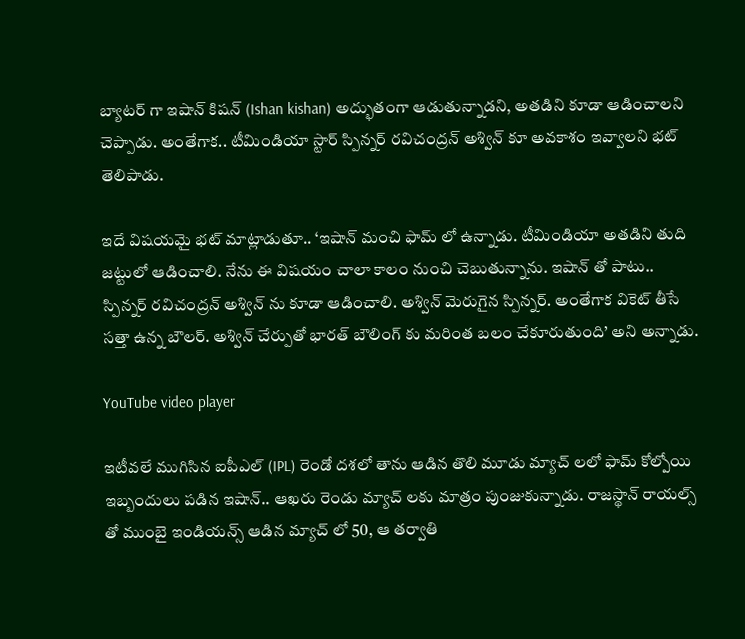బ్యాటర్ గా ఇషాన్ కిషన్ (Ishan kishan) అద్భుతంగా ఆడుతున్నాడని, అతడిని కూడా ఆడించాలని చెప్పాడు. అంతేగాక.. టీమిండియా స్టార్ స్పిన్నర్ రవిచంద్రన్ అశ్విన్ కూ అవకాశం ఇవ్వాలని భట్ తెలిపాడు.

ఇదే విషయమై భట్ మాట్లాడుతూ.. ‘ఇషాన్ మంచి ఫామ్ లో ఉన్నాడు. టీమిండియా అతడిని తుది జట్టులో ఆడించాలి. నేను ఈ విషయం చాలా కాలం నుంచి చెబుతున్నాను. ఇషాన్ తో పాటు.. స్పిన్నర్ రవిచంద్రన్ అశ్విన్ ను కూడా ఆడించాలి. అశ్విన్ మెరుగైన స్పిన్నర్. అంతేగాక వికెట్ తీసే సత్తా ఉన్న బౌలర్. అశ్విన్ చేర్పుతో భారత్ బౌలింగ్ కు మరింత బలం చేకూరుతుంది’ అని అన్నాడు.

YouTube video player

ఇటీవలే ముగిసిన ఐపీఎల్ (IPL) రెండో దశలో తాను ఆడిన తొలి మూడు మ్యాచ్ లలో ఫామ్ కోల్పోయి ఇబ్బందులు పడిన ఇషాన్.. ఆఖరు రెండు మ్యాచ్ లకు మాత్రం పుంజుకున్నాడు. రాజస్థాన్ రాయల్స్ తో ముంబై ఇండియన్స్ ఆడిన మ్యాచ్ లో 50, ఆ తర్వాతి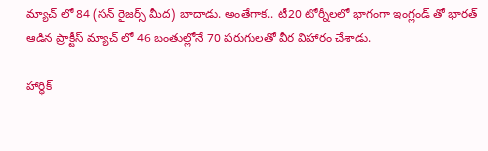మ్యాచ్ లో 84 (సన్ రైజర్స్ మీద) బాదాడు. అంతేగాక.. టీ20 టోర్నీలలో భాగంగా ఇంగ్లండ్ తో భారత్ ఆడిన ప్రాక్టీస్ మ్యాచ్ లో 46 బంతుల్లోనే 70 పరుగులతో వీర విహారం చేశాడు.

హార్ధిక్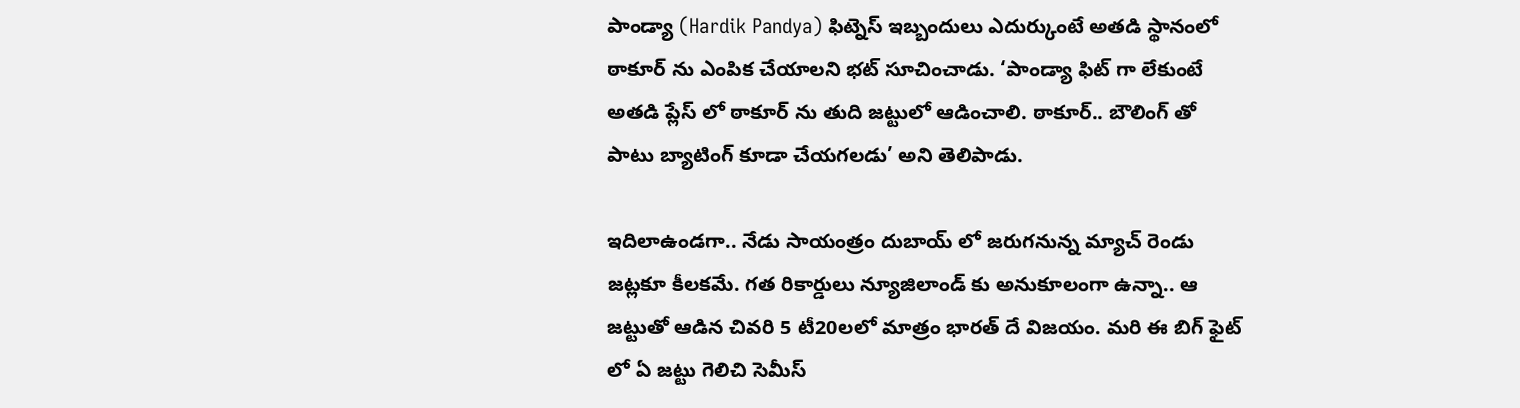పాండ్యా (Hardik Pandya) ఫిట్నెస్ ఇబ్బందులు ఎదుర్కుంటే అతడి స్థానంలో ఠాకూర్ ను ఎంపిక చేయాలని భట్ సూచించాడు. ‘పాండ్యా ఫిట్ గా లేకుంటే అతడి ప్లేస్ లో ఠాకూర్ ను తుది జట్టులో ఆడించాలి. ఠాకూర్.. బౌలింగ్ తో పాటు బ్యాటింగ్ కూడా చేయగలడు’ అని తెలిపాడు.

ఇదిలాఉండగా.. నేడు సాయంత్రం దుబాయ్ లో జరుగనున్న మ్యాచ్ రెండు జట్లకూ కీలకమే. గత రికార్డులు న్యూజిలాండ్ కు అనుకూలంగా ఉన్నా.. ఆ జట్టుతో ఆడిన చివరి 5 టీ20లలో మాత్రం భారత్ దే విజయం. మరి ఈ బిగ్ ఫైట్ లో ఏ జట్టు గెలిచి సెమీస్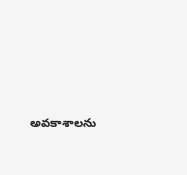అవకాశాలను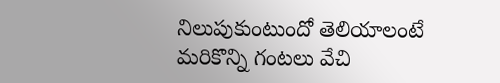నిలుపుకుంటుందో తెలియాలంటే మరికొన్ని గంటలు వేచి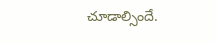చూడాల్సిందే.